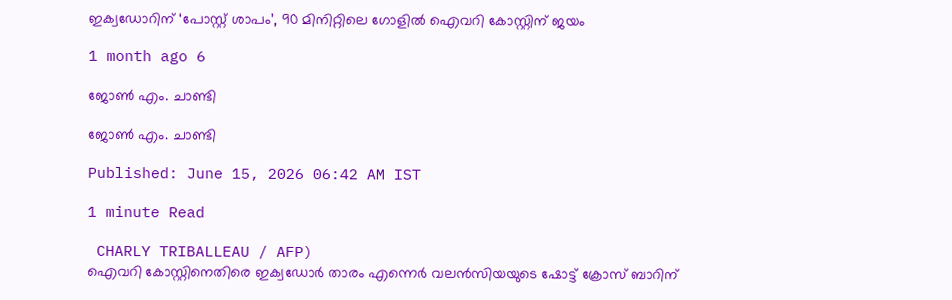ഇക്വഡോറിന് ‘പോസ്റ്റ് ശാപം’, 90 മിനിറ്റിലെ ഗോളിൽ ഐവറി കോസ്റ്റിന് ജയം

1 month ago 6

ജോൺ എം. ചാണ്ടി

ജോൺ എം. ചാണ്ടി

Published: June 15, 2026 06:42 AM IST

1 minute Read

 CHARLY TRIBALLEAU / AFP)
ഐവറി കോസ്റ്റിനെതിരെ ഇക്വഡോർ താരം എന്നെർ വലൻസിയയുടെ ഷോട്ട് ക്രോസ് ബാറിന്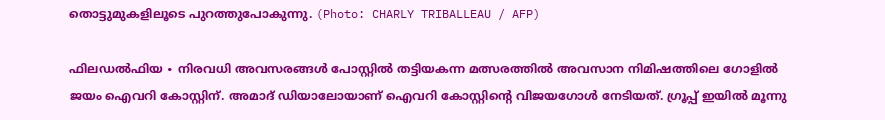തൊട്ടുമുകളിലൂടെ പുറത്തുപോകുന്നു. (Photo: CHARLY TRIBALLEAU / AFP)

ഫിലഡൽഫിയ ∙ നിരവധി അവസരങ്ങൾ പോസ്റ്റിൽ തട്ടിയകന്ന മത്സരത്തിൽ അവസാന നിമിഷത്തിലെ ഗോളിൽ ജയം ഐവറി കോസ്റ്റിന്. അമാദ് ഡിയാലോയാണ് ഐവറി കോസ്റ്റിന്റെ വിജയഗോൾ നേടിയത്. ഗ്രൂപ്പ് ഇയിൽ മൂന്നു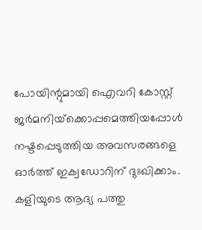പോയിന്റുമായി ഐവറി കോസ്റ്റ് ജർമനിയ്‌ക്കൊപ്പമെത്തിയപ്പോൾ നഷ്ടപ്പെടുത്തിയ അവസരങ്ങളെ ഓർത്ത് ഇക്വഡോറിന് ദുഃഖിക്കാം. കളിയുടെ ആദ്യ പത്തു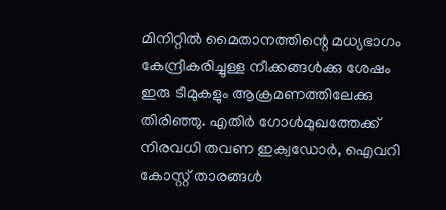മിനിറ്റിൽ മൈതാനത്തിന്റെ മധ്യഭാഗം കേന്ദ്രീകരിച്ചുള്ള നീക്കങ്ങൾക്കു ശേഷം ഇരു ടീമുകളും ആക്രമണത്തിലേക്കു തിരിഞ്ഞു. എതിർ ഗോൾമുഖത്തേക്ക് നിരവധി തവണ ഇക്വഡോർ, ഐവറി കോസ്റ്റ് താരങ്ങൾ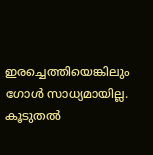ഇരച്ചെത്തിയെങ്കിലും ഗോൾ സാധ്യമായില്ല. കൂടുതൽ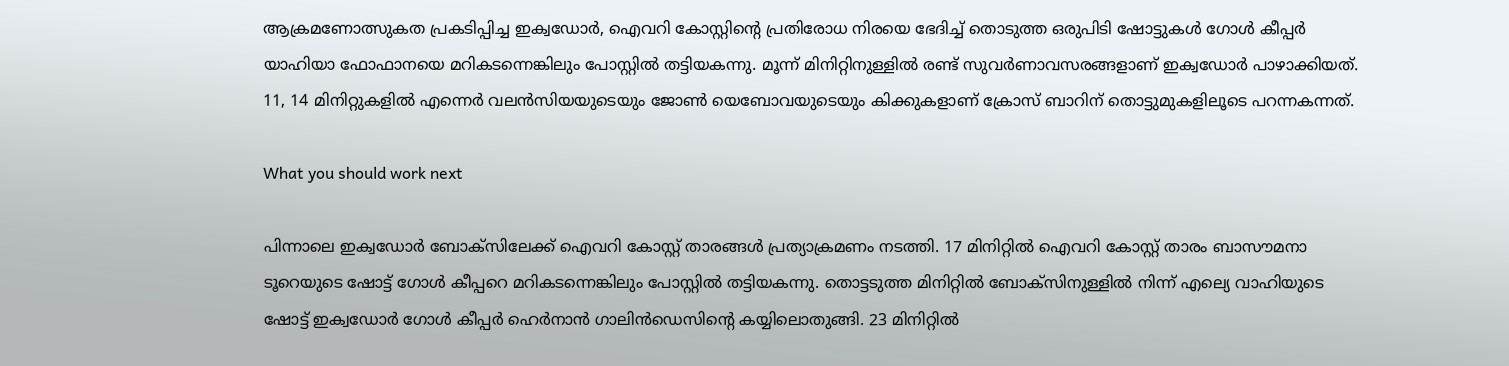ആക്രമണോത്സുകത പ്രകടിപ്പിച്ച ഇക്വഡോർ, ഐവറി കോസ്റ്റിന്റെ പ്രതിരോധ നിരയെ ഭേദിച്ച് തൊടുത്ത ഒരുപിടി ഷോട്ടുകൾ ഗോൾ കീപ്പർ യാഹിയാ ഫോഫാനയെ മറികടന്നെങ്കിലും പോസ്റ്റിൽ തട്ടിയകന്നു. മൂന്ന് മിനിറ്റിനുള്ളിൽ രണ്ട് സുവർണാവസരങ്ങളാണ് ഇക്വഡോർ പാഴാക്കിയത്. 11, 14 മിനിറ്റുകളിൽ എന്നെർ വലൻസിയയുടെയും ജോൺ യെബോവയുടെയും കിക്കുകളാണ് ക്രോസ് ബാറിന് തൊട്ടുമുകളിലൂടെ പറന്നകന്നത്.

What you should work next

പിന്നാലെ ഇക്വഡോർ ബോക്സിലേക്ക് ഐവറി കോസ്റ്റ് താരങ്ങൾ പ്രത്യാക്രമണം നടത്തി. 17 മിനിറ്റിൽ ഐവറി കോസ്റ്റ് താരം ബാസൗമനാ ടൂറെയുടെ ഷോട്ട് ഗോൾ കീപ്പറെ മറികടന്നെങ്കിലും പോസ്റ്റിൽ തട്ടിയകന്നു. തൊട്ടടുത്ത മിനിറ്റിൽ ബോക്സിനുള്ളിൽ നിന്ന് എല്യെ വാഹിയുടെ ഷോട്ട് ഇക്വഡോർ ഗോൾ കീപ്പർ ഹെർനാൻ ഗാലിൻഡെസിന്റെ കയ്യിലൊതുങ്ങി. 23 മിനിറ്റിൽ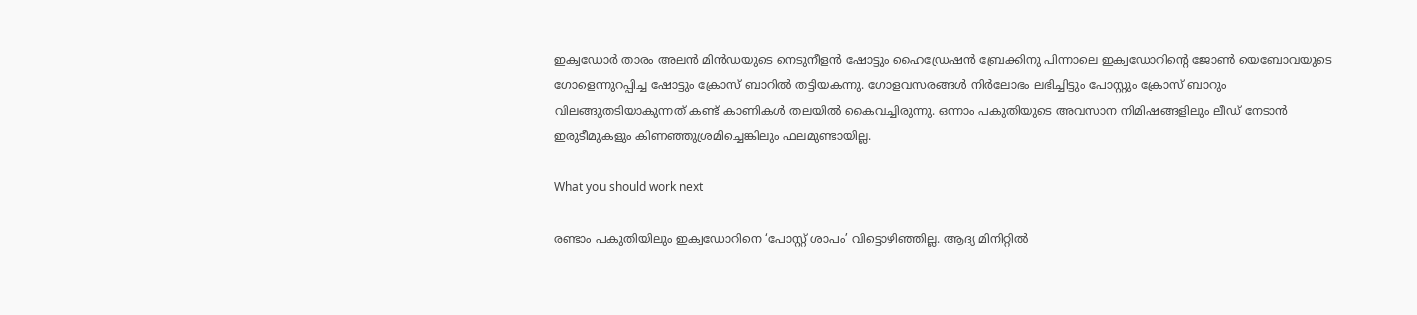ഇക്വഡോർ താരം അലൻ മിൻഡയുടെ നെടുനീളൻ ഷോട്ടും ഹൈഡ്രേഷൻ ബ്രേക്കിനു പിന്നാലെ ഇക്വഡോറിന്റെ ജോൺ യെബോവയുടെ ഗോളെന്നുറപ്പിച്ച ഷോട്ടും ക്രോസ് ബാറിൽ തട്ടിയകന്നു. ഗോളവസരങ്ങൾ നിർലോഭം ലഭിച്ചിട്ടും പോസ്റ്റും ക്രോസ് ബാറും വിലങ്ങുതടിയാകുന്നത് കണ്ട് കാണികൾ തലയിൽ കൈവച്ചിരുന്നു. ഒന്നാം പകുതിയുടെ അവസാന നിമിഷങ്ങളിലും ലീഡ് നേടാൻ ഇരുടീമുകളും കിണഞ്ഞുശ്രമിച്ചെങ്കിലും ഫലമുണ്ടായില്ല.

What you should work next

രണ്ടാം പകുതിയിലും ഇക്വഡോറിനെ ‘പോസ്റ്റ് ശാപം’ വിട്ടൊഴിഞ്ഞില്ല. ആദ്യ മിനിറ്റിൽ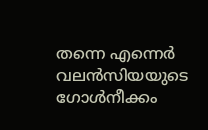തന്നെ എന്നെർ വലൻസിയയുടെ ഗോൾനീക്കം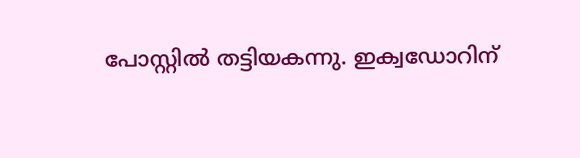പോസ്റ്റിൽ തട്ടിയകന്നു. ഇക്വഡോറിന്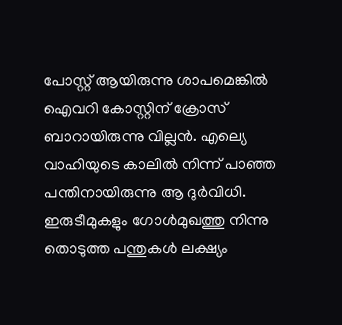പോസ്റ്റ് ആയിരുന്നു ശാപമെങ്കിൽ ഐവറി കോസ്റ്റിന് ക്രോസ് ബാറായിരുന്നു വില്ലൻ. എല്യെ വാഹിയുടെ കാലിൽ നിന്ന് പാഞ്ഞ പന്തിനായിരുന്നു ആ ദുർവിധി. ഇരുടീമുകളും ഗോൾമുഖത്തു നിന്നു തൊടുത്ത പന്തുകൾ ലക്ഷ്യം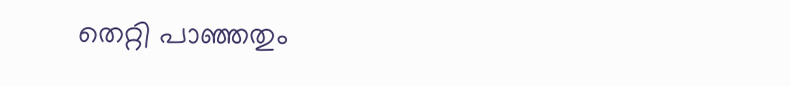തെറ്റി പാഞ്ഞതും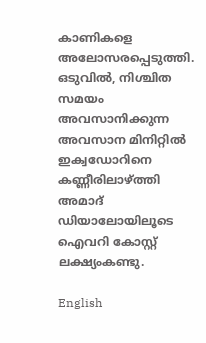കാണികളെ അലോസരപ്പെടുത്തി. ഒടുവിൽ, നിശ്ചിത സമയം അവസാനിക്കുന്ന അവസാന മിനിറ്റിൽ ഇക്വഡോറിനെ കണ്ണീരിലാഴ്ത്തി അമാദ് ഡിയാലോയിലൂടെ ഐവറി കോസ്റ്റ് ലക്ഷ്യംകണ്ടു.

English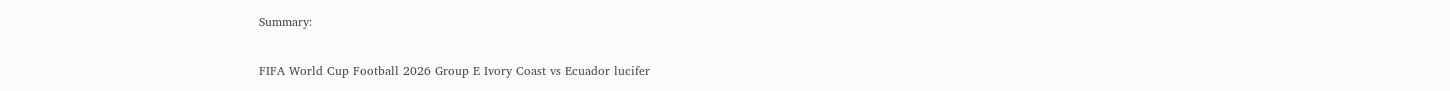Summary:

FIFA World Cup Football 2026 Group E Ivory Coast vs Ecuador lucifer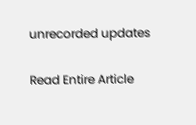unrecorded updates

Read Entire Article